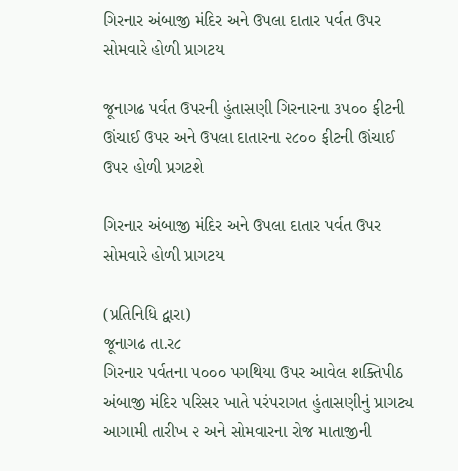ગિરનાર અંબાજી મંદિર અને ઉપલા દાતાર પર્વત ઉપર સોમવારે હોળી પ્રાગટય

જૂનાગઢ પર્વત ઉપરની હુંતાસણી ગિરનારના ૩૫૦૦ ફીટની ઊંચાઈ ઉપર અને ઉપલા દાતારના ૨૮૦૦ ફીટની ઊંચાઈ ઉપર હોળી પ્રગટશે

ગિરનાર અંબાજી મંદિર અને ઉપલા દાતાર પર્વત ઉપર સોમવારે હોળી પ્રાગટય

(પ્રતિનિધિ દ્વારા)
જૂનાગઢ તા.ર૮
ગિરનાર પર્વતના ૫૦૦૦ પગથિયા ઉપર આવેલ શક્તિપીઠ અંબાજી મંદિર પરિસર ખાતે પરંપરાગત હુંતાસણીનું પ્રાગટ્ય આગામી તારીખ ૨ અને સોમવારના રોજ માતાજીની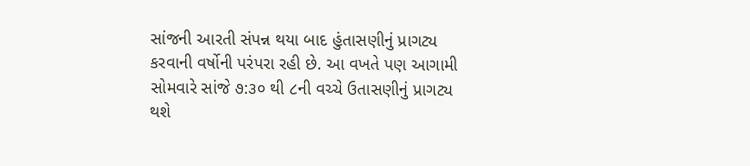સાંજની આરતી સંપન્ન થયા બાદ હુંતાસણીનું પ્રાગટ્ય કરવાની વર્ષોની પરંપરા રહી છે. આ વખતે પણ આગામી સોમવારે સાંજે ૭:૩૦ થી ૮ની વચ્ચે ઉતાસણીનું પ્રાગટ્ય થશે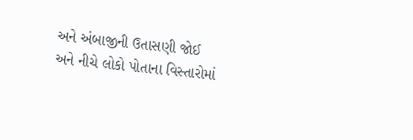અને અંબાજીની ઉતાસણી જોઈ અને નીચે લોકો પોતાના વિસ્તારોમાં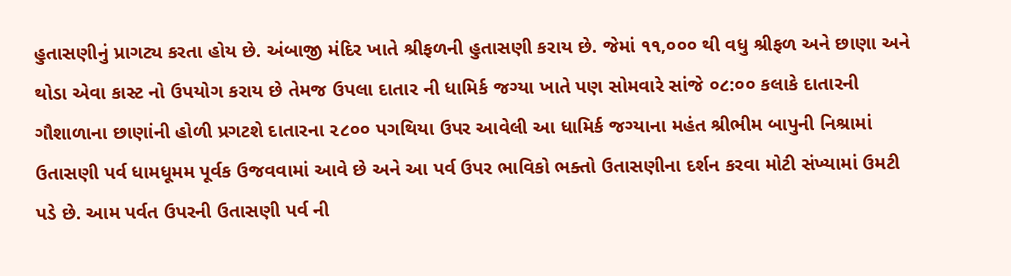હુતાસણીનું પ્રાગટ્ય કરતા હોય છે. અંબાજી મંદિર ખાતે શ્રીફળની હુતાસણી કરાય છે. જેમાં ૧૧,૦૦૦ થી વધુ શ્રીફળ અને છાણા અને થોડા એવા કાસ્ટ નો ઉપયોગ કરાય છે તેમજ ઉપલા દાતાર ની ધામિર્ક જગ્યા ખાતે પણ સોમવારે સાંજે ૦૮:૦૦ કલાકે દાતારની ગૌશાળાના છાણાંની હોળી પ્રગટશે દાતારના ૨૮૦૦ પગથિયા ઉપર આવેલી આ ધામિર્ક જગ્યાના મહંત શ્રીભીમ બાપુની નિશ્રામાં ઉતાસણી પર્વ ધામધૂમમ પૂર્વક ઉજવવામાં આવે છે અને આ પર્વ ઉપર ભાવિકો ભક્તો ઉતાસણીના દર્શન કરવા મોટી સંખ્યામાં ઉમટી પડે છે. આમ પર્વત ઉપરની ઉતાસણી પર્વ ની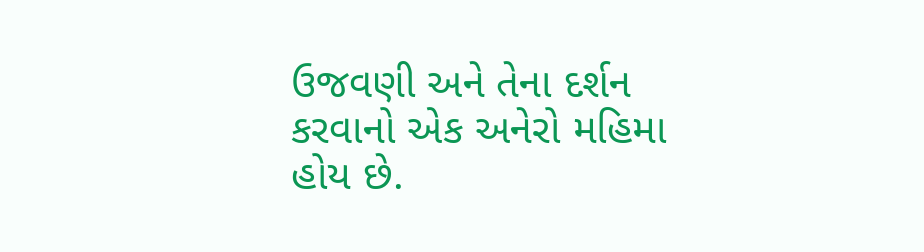ઉજવણી અને તેના દર્શન કરવાનો એક અનેરો મહિમા હોય છે.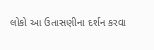લોકો આ ઉતાસણીના દર્શન કરવા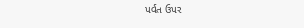પર્વત ઉપર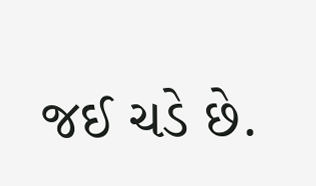જઈ ચડે છે.